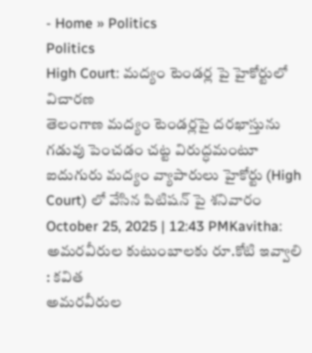- Home » Politics
Politics
High Court: మద్యం టెండర్ల పై హైకోర్టులో విచారణ
తెలంగాణ మద్యం టెండర్లపై దరఖాస్తును గడువు పెంచడం చట్ట విరుద్ధమంటూ ఐదుగురు మద్యం వ్యాపారులు హైకోర్టు (High Court) లో వేసిన పిటిషన్ పై శనివారం
October 25, 2025 | 12:43 PMKavitha: అమరవీరుల కుటుంబాలకు రూ.కోటి ఇవ్వాలి : కవిత
అమరవీరుల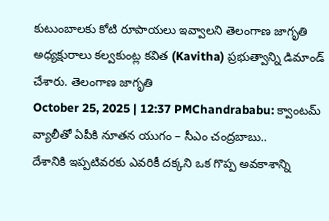కుటుంబాలకు కోటి రూపాయలు ఇవ్వాలని తెలంగాణ జాగృతి అధ్యక్షురాలు కల్వకుంట్ల కవిత (Kavitha) ప్రభుత్వాన్ని డిమాండ్ చేశారు. తెలంగాణ జాగృతి
October 25, 2025 | 12:37 PMChandrababu: క్వాంటమ్ వ్యాలీతో ఏపీకి నూతన యుగం – సీఎం చంద్రబాబు..
దేశానికి ఇప్పటివరకు ఎవరికీ దక్కని ఒక గొప్ప అవకాశాన్ని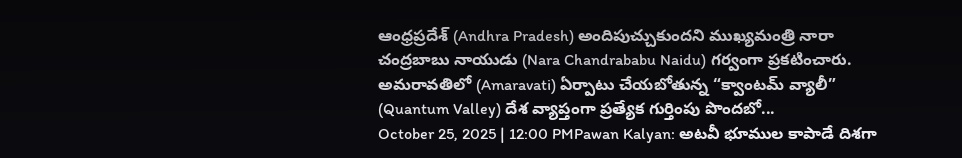ఆంధ్రప్రదేశ్ (Andhra Pradesh) అందిపుచ్చుకుందని ముఖ్యమంత్రి నారా చంద్రబాబు నాయుడు (Nara Chandrababu Naidu) గర్వంగా ప్రకటించారు. అమరావతిలో (Amaravati) ఏర్పాటు చేయబోతున్న “క్వాంటమ్ వ్యాలీ” (Quantum Valley) దేశ వ్యాప్తంగా ప్రత్యేక గుర్తింపు పొందబో...
October 25, 2025 | 12:00 PMPawan Kalyan: అటవీ భూముల కాపాడే దిశగా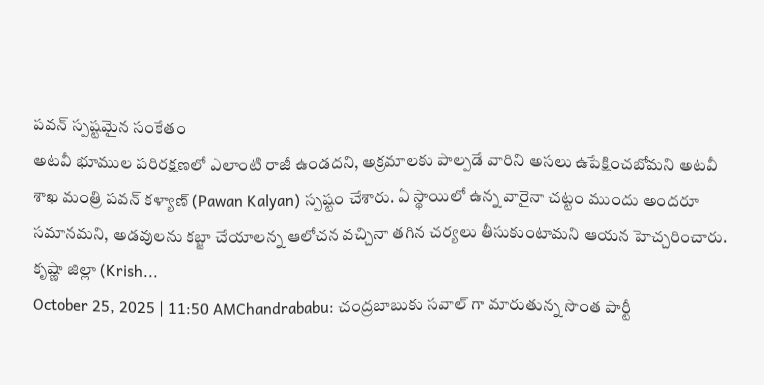పవన్ స్పష్టమైన సంకేతం
అటవీ భూముల పరిరక్షణలో ఎలాంటి రాజీ ఉండదని, అక్రమాలకు పాల్పడే వారిని అసలు ఉపేక్షించబోమని అటవీ శాఖ మంత్రి పవన్ కళ్యాణ్ (Pawan Kalyan) స్పష్టం చేశారు. ఏ స్థాయిలో ఉన్న వారైనా చట్టం ముందు అందరూ సమానమని, అడవులను కబ్జా చేయాలన్న ఆలోచన వచ్చినా తగిన చర్యలు తీసుకుంటామని ఆయన హెచ్చరించారు. కృష్ణా జిల్లా (Krish...
October 25, 2025 | 11:50 AMChandrababu: చంద్రబాబుకు సవాల్ గా మారుతున్న సొంత పార్టీ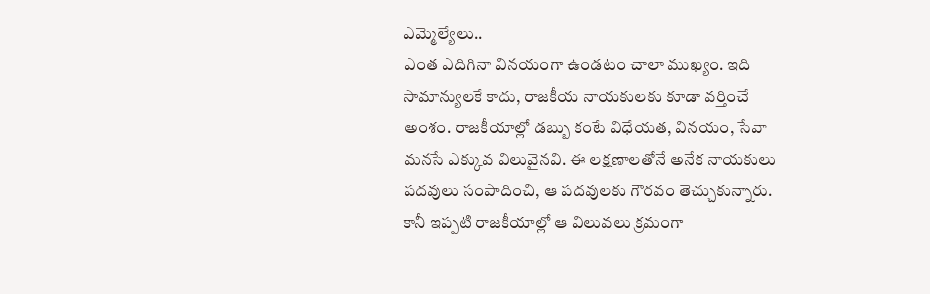ఎమ్మెల్యేలు..
ఎంత ఎదిగినా వినయంగా ఉండటం చాలా ముఖ్యం. ఇది సామాన్యులకే కాదు, రాజకీయ నాయకులకు కూడా వర్తించే అంశం. రాజకీయాల్లో డబ్బు కంటే విధేయత, వినయం, సేవా మనసే ఎక్కువ విలువైనవి. ఈ లక్షణాలతోనే అనేక నాయకులు పదవులు సంపాదించి, ఆ పదవులకు గౌరవం తెచ్చుకున్నారు. కానీ ఇప్పటి రాజకీయాల్లో ఆ విలువలు క్రమంగా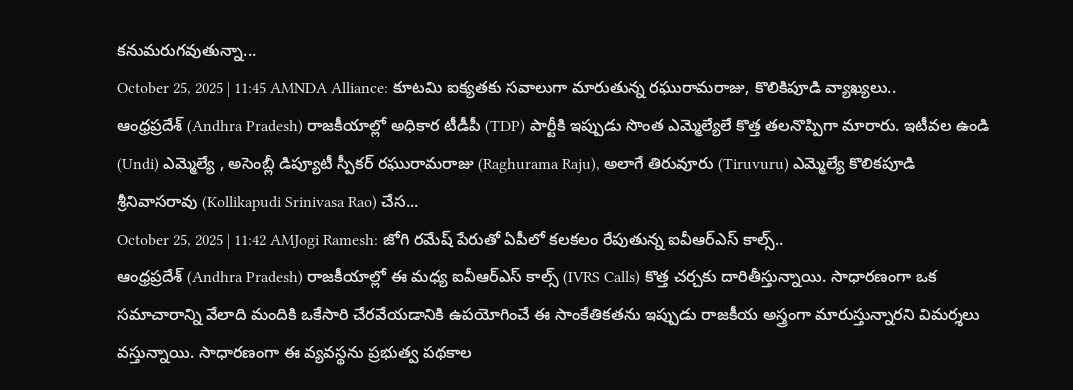కనుమరుగవుతున్నా...
October 25, 2025 | 11:45 AMNDA Alliance: కూటమి ఐక్యతకు సవాలుగా మారుతున్న రఘురామరాజు, కొలికిపూడి వ్యాఖ్యలు..
ఆంధ్రప్రదేశ్ (Andhra Pradesh) రాజకీయాల్లో అధికార టీడీపీ (TDP) పార్టీకి ఇప్పుడు సొంత ఎమ్మెల్యేలే కొత్త తలనొప్పిగా మారారు. ఇటీవల ఉండి (Undi) ఎమ్మెల్యే , అసెంబ్లీ డిప్యూటీ స్పీకర్ రఘురామరాజు (Raghurama Raju), అలాగే తిరువూరు (Tiruvuru) ఎమ్మెల్యే కొలికపూడి శ్రీనివాసరావు (Kollikapudi Srinivasa Rao) చేస...
October 25, 2025 | 11:42 AMJogi Ramesh: జోగి రమేష్ పేరుతో ఏపీలో కలకలం రేపుతున్న ఐవీఆర్ఎస్ కాల్స్..
ఆంధ్రప్రదేశ్ (Andhra Pradesh) రాజకీయాల్లో ఈ మధ్య ఐవీఆర్ఎస్ కాల్స్ (IVRS Calls) కొత్త చర్చకు దారితీస్తున్నాయి. సాధారణంగా ఒక సమాచారాన్ని వేలాది మందికి ఒకేసారి చేరవేయడానికి ఉపయోగించే ఈ సాంకేతికతను ఇప్పుడు రాజకీయ అస్త్రంగా మారుస్తున్నారని విమర్శలు వస్తున్నాయి. సాధారణంగా ఈ వ్యవస్థను ప్రభుత్వ పథకాల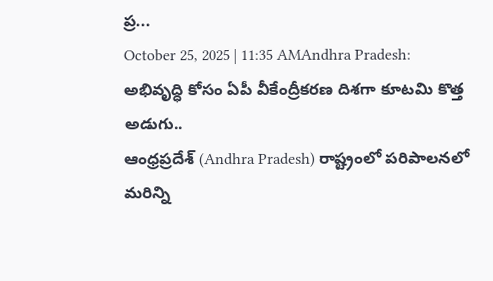ప్ర...
October 25, 2025 | 11:35 AMAndhra Pradesh: అభివృద్ధి కోసం ఏపీ వీకేంద్రీకరణ దిశగా కూటమి కొత్త అడుగు..
ఆంధ్రప్రదేశ్ (Andhra Pradesh) రాష్ట్రంలో పరిపాలనలో మరిన్ని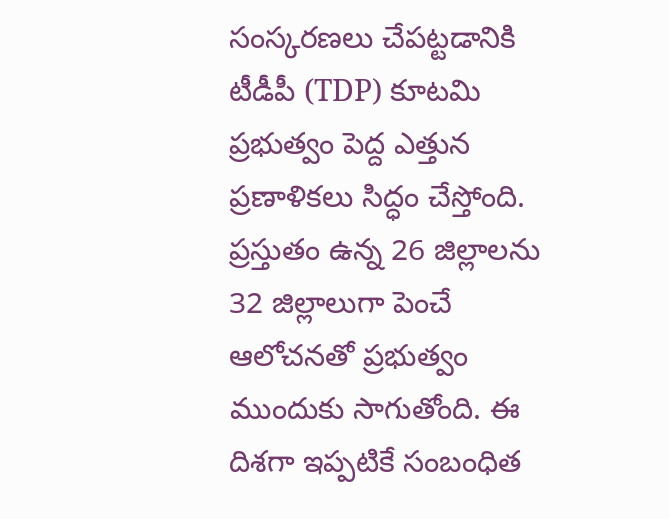సంస్కరణలు చేపట్టడానికి టీడీపీ (TDP) కూటమి ప్రభుత్వం పెద్ద ఎత్తున ప్రణాళికలు సిద్ధం చేస్తోంది. ప్రస్తుతం ఉన్న 26 జిల్లాలను 32 జిల్లాలుగా పెంచే ఆలోచనతో ప్రభుత్వం ముందుకు సాగుతోంది. ఈ దిశగా ఇప్పటికే సంబంధిత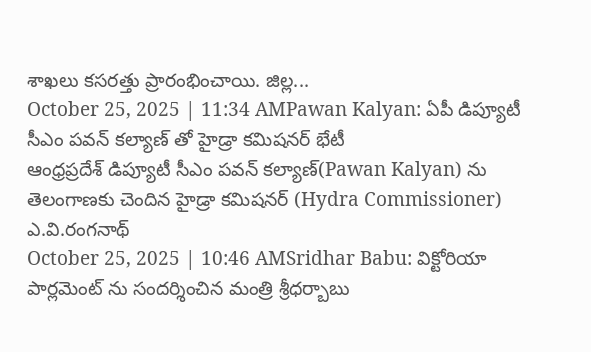శాఖలు కసరత్తు ప్రారంభించాయి. జిల్ల...
October 25, 2025 | 11:34 AMPawan Kalyan: ఏపీ డిప్యూటీ సీఎం పవన్ కల్యాణ్ తో హైడ్రా కమిషనర్ భేటీ
ఆంధ్రప్రదేశ్ డిప్యూటీ సీఎం పవన్ కల్యాణ్(Pawan Kalyan) ను తెలంగాణకు చెందిన హైడ్రా కమిషనర్ (Hydra Commissioner) ఎ.వి.రంగనాథ్
October 25, 2025 | 10:46 AMSridhar Babu: విక్టోరియా పార్లమెంట్ ను సందర్శించిన మంత్రి శ్రీధర్బాబు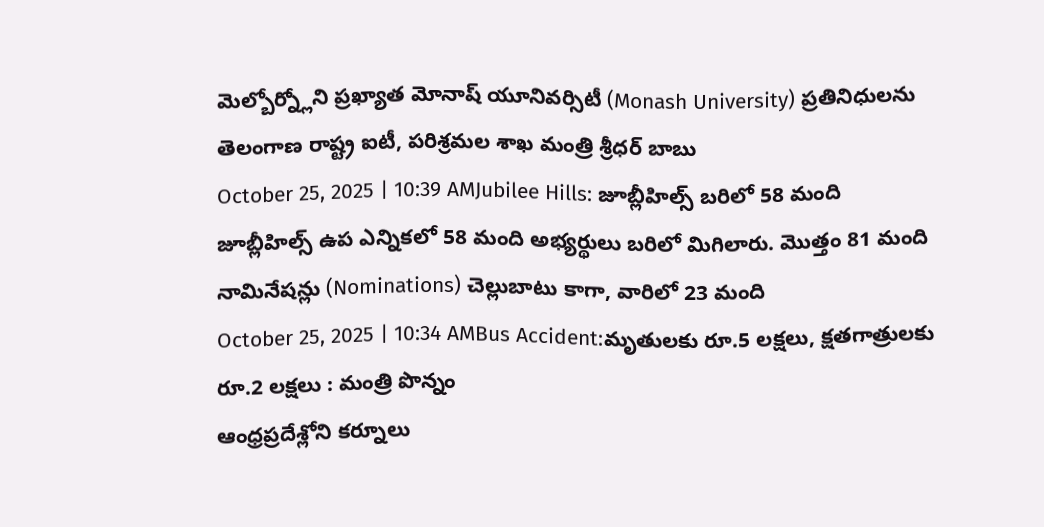మెల్బోర్న్లోని ప్రఖ్యాత మోనాష్ యూనివర్సిటీ (Monash University) ప్రతినిధులను తెలంగాణ రాష్ట్ర ఐటీ, పరిశ్రమల శాఖ మంత్రి శ్రీధర్ బాబు
October 25, 2025 | 10:39 AMJubilee Hills: జూబ్లీహిల్స్ బరిలో 58 మంది
జూబ్లీహిల్స్ ఉప ఎన్నికలో 58 మంది అభ్యర్థులు బరిలో మిగిలారు. మొత్తం 81 మంది నామినేషన్లు (Nominations) చెల్లుబాటు కాగా, వారిలో 23 మంది
October 25, 2025 | 10:34 AMBus Accident:మృతులకు రూ.5 లక్షలు, క్షతగాత్రులకు రూ.2 లక్షలు : మంత్రి పొన్నం
ఆంధ్రప్రదేశ్లోని కర్నూలు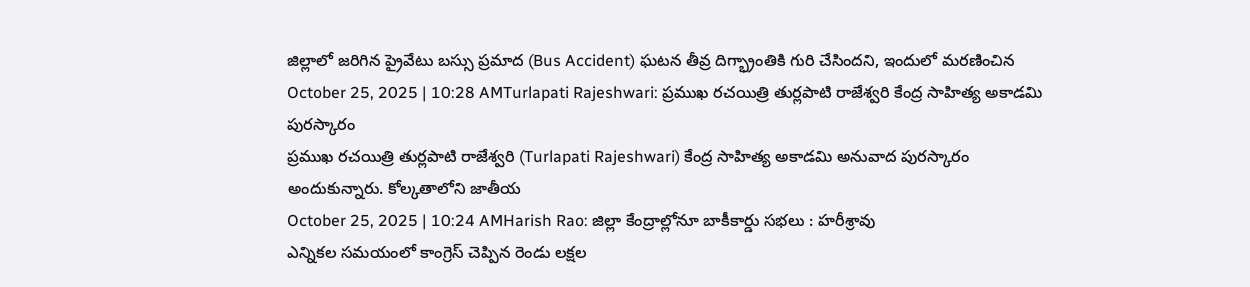జిల్లాలో జరిగిన ప్రైవేటు బస్సు ప్రమాద (Bus Accident) ఘటన తీవ్ర దిగ్భ్రాంతికి గురి చేసిందని, ఇందులో మరణించిన
October 25, 2025 | 10:28 AMTurlapati Rajeshwari: ప్రముఖ రచయిత్రి తుర్లపాటి రాజేశ్వరి కేంద్ర సాహిత్య అకాడమి పురస్కారం
ప్రముఖ రచయిత్రి తుర్లపాటి రాజేశ్వరి (Turlapati Rajeshwari) కేంద్ర సాహిత్య అకాడమి అనువాద పురస్కారం అందుకున్నారు. కోల్కతాలోని జాతీయ
October 25, 2025 | 10:24 AMHarish Rao: జిల్లా కేంద్రాల్లోనూ బాకీకార్డు సభలు : హరీశ్రావు
ఎన్నికల సమయంలో కాంగ్రెస్ చెప్పిన రెండు లక్షల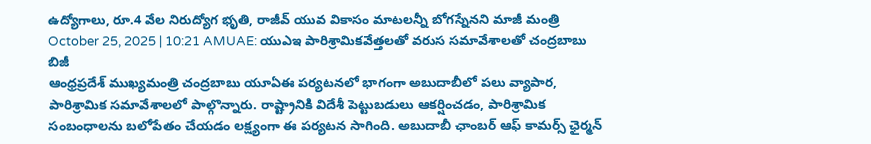ఉద్యోగాలు, రూ.4 వేల నిరుద్యోగ భృతి, రాజీవ్ యువ వికాసం మాటలన్నీ బోగస్నేనని మాజీ మంత్రి
October 25, 2025 | 10:21 AMUAE: యుఎఇ పారిశ్రామికవేత్తలతో వరుస సమావేశాలతో చంద్రబాబు బిజీ
ఆంధ్రప్రదేశ్ ముఖ్యమంత్రి చంద్రబాబు యూఏఈ పర్యటనలో భాగంగా అబుదాబీలో పలు వ్యాపార, పారిశ్రామిక సమావేశాలలో పాల్గొన్నారు. రాష్ట్రానికి విదేశీ పెట్టుబడులు ఆకర్షించడం, పారిశ్రామిక సంబంధాలను బలోపేతం చేయడం లక్ష్యంగా ఈ పర్యటన సాగింది. అబుదాబీ ఛాంబర్ ఆఫ్ కామర్స్ ఛైర్మన్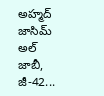అహ్మద్ జాసిమ్ అల్ జాబీ, జీ-42...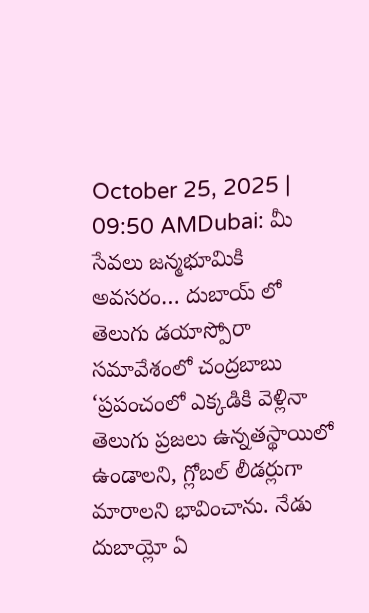October 25, 2025 | 09:50 AMDubai: మీ సేవలు జన్మభూమికి అవసరం… దుబాయ్ లో తెలుగు డయాస్పోరా సమావేశంలో చంద్రబాబు
‘ప్రపంచంలో ఎక్కడికి వెళ్లినా తెలుగు ప్రజలు ఉన్నతస్థాయిలో ఉండాలని, గ్లోబల్ లీడర్లుగా మారాలని భావించాను. నేడు దుబాయ్లో ఏ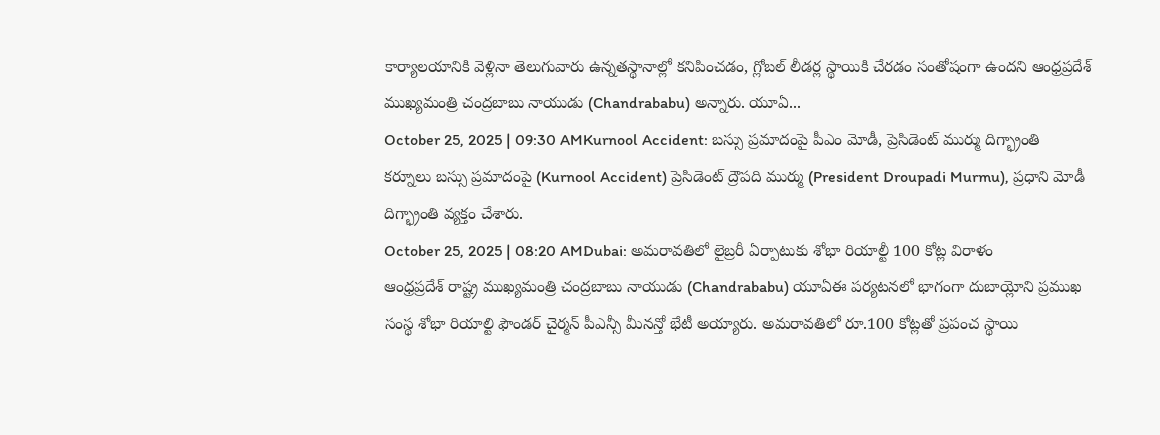కార్యాలయానికి వెళ్లినా తెలుగువారు ఉన్నతస్థానాల్లో కనిపించడం, గ్లోబల్ లీడర్ల స్థాయికి చేరడం సంతోషంగా ఉందని ఆంధ్రప్రదేశ్ ముఖ్యమంత్రి చంద్రబాబు నాయుడు (Chandrababu) అన్నారు. యూఏ...
October 25, 2025 | 09:30 AMKurnool Accident: బస్సు ప్రమాదంపై పీఎం మోడీ, ప్రెసిడెంట్ ముర్ము దిగ్భ్రాంతి
కర్నూలు బస్సు ప్రమాదంపై (Kurnool Accident) ప్రెసిడెంట్ ద్రౌపది ముర్ము (President Droupadi Murmu), ప్రధాని మోడీ దిగ్భ్రాంతి వ్యక్తం చేశారు.
October 25, 2025 | 08:20 AMDubai: అమరావతిలో లైబ్రరీ ఏర్పాటుకు శోభా రియాల్టీ 100 కోట్ల విరాళం
ఆంధ్రప్రదేశ్ రాష్ట్ర ముఖ్యమంత్రి చంద్రబాబు నాయుడు (Chandrababu) యూఏఈ పర్యటనలో భాగంగా దుబాయ్లోని ప్రముఖ సంస్థ శోభా రియాల్టి ఫౌండర్ చైర్మన్ పీఎన్సీ మీనన్తో భేటీ అయ్యారు. అమరావతిలో రూ.100 కోట్లతో ప్రపంచ స్థాయి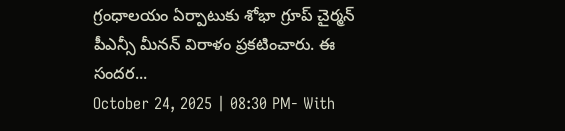గ్రంధాలయం ఏర్పాటుకు శోభా గ్రూప్ చైర్మన్ పీఎన్సీ మీనన్ విరాళం ప్రకటించారు. ఈ సందర...
October 24, 2025 | 08:30 PM- With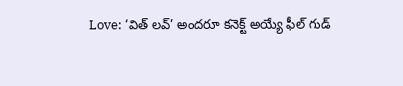Love: ‘విత్ లవ్’ అందరూ కనెక్ట్ అయ్యే ఫీల్ గుడ్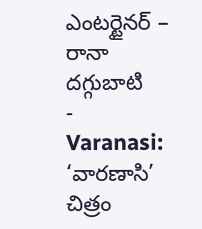ఎంటర్టైనర్ – రానా దగ్గుబాటి
- Varanasi: ‘వారణాసి’ చిత్రం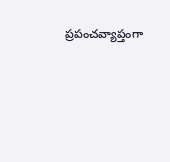ప్రపంచవ్యాప్తంగా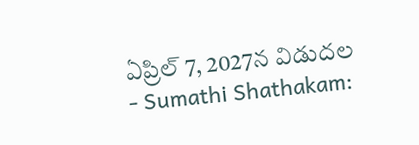ఏప్రిల్ 7, 2027న విడుదల
- Sumathi Shathakam: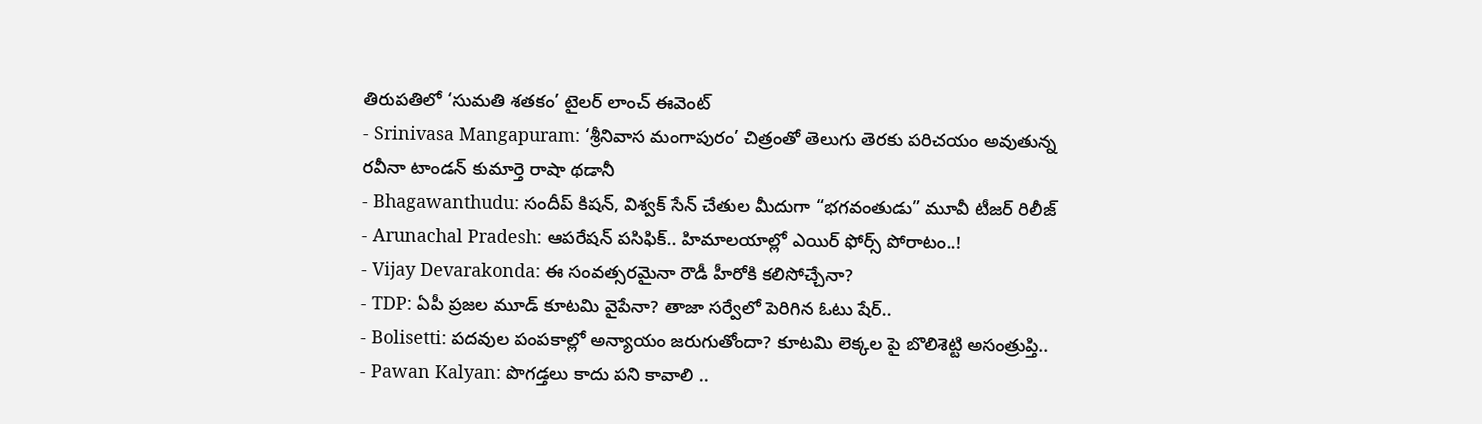తిరుపతిలో ‘సుమతి శతకం’ టైలర్ లాంచ్ ఈవెంట్
- Srinivasa Mangapuram: ‘శ్రీనివాస మంగాపురం’ చిత్రంతో తెలుగు తెరకు పరిచయం అవుతున్న రవీనా టాండన్ కుమార్తె రాషా థడానీ
- Bhagawanthudu: సందీప్ కిషన్, విశ్వక్ సేన్ చేతుల మీదుగా “భగవంతుడు” మూవీ టీజర్ రిలీజ్
- Arunachal Pradesh: ఆపరేషన్ పసిఫిక్.. హిమాలయాల్లో ఎయిర్ ఫోర్స్ పోరాటం..!
- Vijay Devarakonda: ఈ సంవత్సరమైనా రౌడీ హీరోకి కలిసోచ్చేనా?
- TDP: ఏపీ ప్రజల మూడ్ కూటమి వైపేనా? తాజా సర్వేలో పెరిగిన ఓటు షేర్..
- Bolisetti: పదవుల పంపకాల్లో అన్యాయం జరుగుతోందా? కూటమి లెక్కల పై బొలిశెట్టి అసంత్రుప్తి..
- Pawan Kalyan: పొగడ్తలు కాదు పని కావాలి ..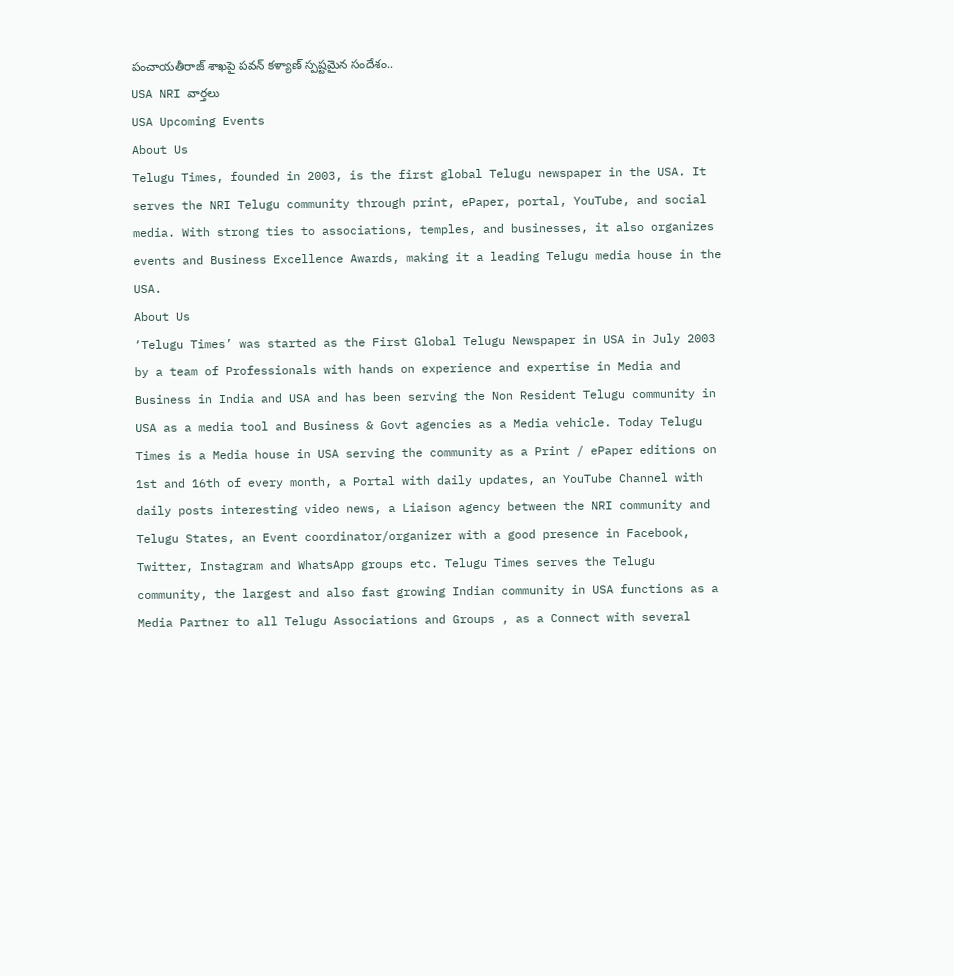పంచాయతీరాజ్ శాఖపై పవన్ కళ్యాణ్ స్పష్టమైన సందేశం..
USA NRI వార్తలు
USA Upcoming Events
About Us
Telugu Times, founded in 2003, is the first global Telugu newspaper in the USA. It serves the NRI Telugu community through print, ePaper, portal, YouTube, and social media. With strong ties to associations, temples, and businesses, it also organizes events and Business Excellence Awards, making it a leading Telugu media house in the USA.
About Us
‘Telugu Times’ was started as the First Global Telugu Newspaper in USA in July 2003 by a team of Professionals with hands on experience and expertise in Media and Business in India and USA and has been serving the Non Resident Telugu community in USA as a media tool and Business & Govt agencies as a Media vehicle. Today Telugu Times is a Media house in USA serving the community as a Print / ePaper editions on 1st and 16th of every month, a Portal with daily updates, an YouTube Channel with daily posts interesting video news, a Liaison agency between the NRI community and Telugu States, an Event coordinator/organizer with a good presence in Facebook, Twitter, Instagram and WhatsApp groups etc. Telugu Times serves the Telugu community, the largest and also fast growing Indian community in USA functions as a Media Partner to all Telugu Associations and Groups , as a Connect with several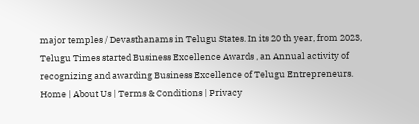major temples / Devasthanams in Telugu States. In its 20 th year, from 2023, Telugu Times started Business Excellence Awards , an Annual activity of recognizing and awarding Business Excellence of Telugu Entrepreneurs.
Home | About Us | Terms & Conditions | Privacy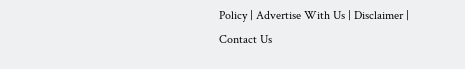Policy | Advertise With Us | Disclaimer | Contact Us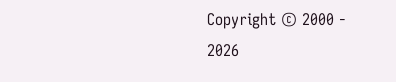Copyright © 2000 - 2026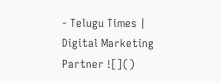- Telugu Times | Digital Marketing Partner ![]()